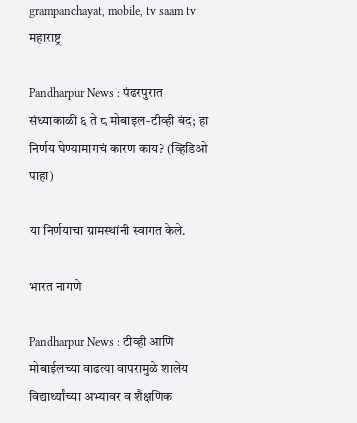grampanchayat, mobile, tv saam tv
महाराष्ट्र

Pandharpur News : पंढरपुरात संध्याकाळी ६ ते ८ मोबाइल-टीव्ही बंद; हा निर्णय घेण्यामागचं कारण काय? (व्हिडिओ पाहा)

या निर्णयाचा ग्रामस्थांनी स्वागत केले.

भारत नागणे

Pandharpur News : टीव्ही आणि मोबाईलच्या वाढत्या वापरामुळे शालेय विद्यार्थ्यांच्या अभ्यावर व शैक्षणिक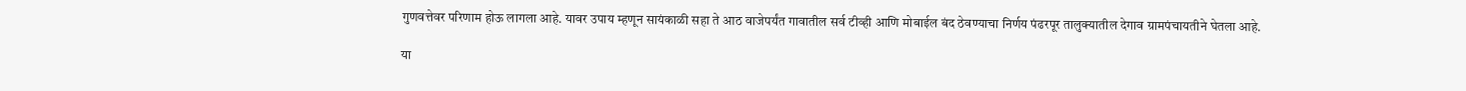गुणवत्तेवर परिणाम होऊ लागला आहे. यावर उपाय म्हणून सायंकाळी सहा ते आठ वाजेपर्यंत गावातील सर्व टीव्ही आणि मोबाईल बंद ठेवण्याचा निर्णय पंढरपूर तालुक्यातील देगाव ग्रामपंचायतीने घेतला आहे.

या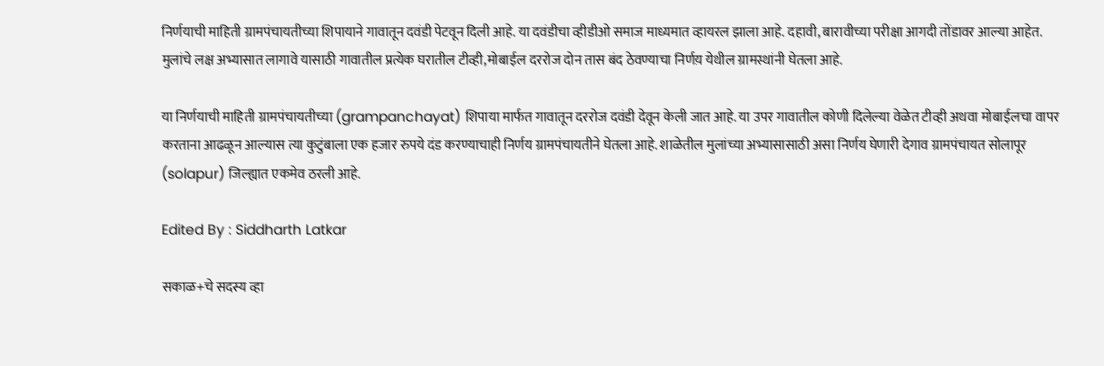निर्णयाची माहिती ग्रामपंचायतीच्या शिपायाने गावातून दवंडी पेटवून दिली आहे. या दवंडीचा व्हीडीओ समाज माध्यमात व्हायरल झाला आहे. दहावी, बारावीच्या परीक्षा आगदी तोंडावर आल्या आहेत. मुलांचे लक्ष अभ्यासात लागावे यासाठी गावातील प्रत्येक घरातील टीव्ही,मोबाईल दररोज दोन तास बंद ठेवण्याचा निर्णय़ येथील ग्रामस्थांनी घेतला आहे.

या निर्णयाची माहिती ग्रामपंचायतीच्या (grampanchayat) शिपाया मार्फत गावातून दररोज दवंडी देवून केली जात आहे. या उपर गावातील कोणी दिलेल्या वेळेत टीव्ही अथवा मोबाईलचा वापर करताना आढळून आल्यास त्या कुटुंबाला एक हजार रुपये दंड करण्याचाही निर्णय ग्रामपंचायतीने घेतला आहे. शाळेतील मुलांच्या अभ्यासासाठी असा निर्णय घेणारी देगाव ग्रामपंचायत सोलापूर (solapur) जिल्ह्यात एकमेव ठरली आहे.

Edited By : Siddharth Latkar

सकाळ+चे सदस्य व्हा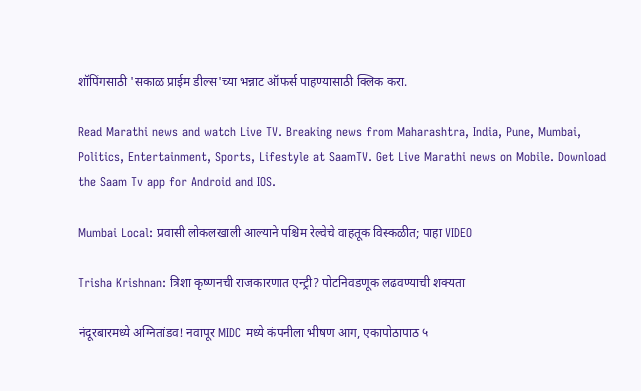शॉपिंगसाठी 'सकाळ प्राईम डील्स'च्या भन्नाट ऑफर्स पाहण्यासाठी क्लिक करा.

Read Marathi news and watch Live TV. Breaking news from Maharashtra, India, Pune, Mumbai, Politics, Entertainment, Sports, Lifestyle at SaamTV. Get Live Marathi news on Mobile. Download the Saam Tv app for Android and IOS.

Mumbai Local: प्रवासी लोकलखाली आल्याने पश्चिम रेल्वेचे वाहतूक विस्कळीत; पाहा VIDEO

Trisha Krishnan: त्रिशा कृष्णनची राजकारणात एन्ट्री? पोटनिवडणूक लढवण्याची शक्यता

नंदूरबारमध्ये अग्नितांडव! नवापूर MIDC मध्ये कंपनीला भीषण आग, एकापोठापाठ ५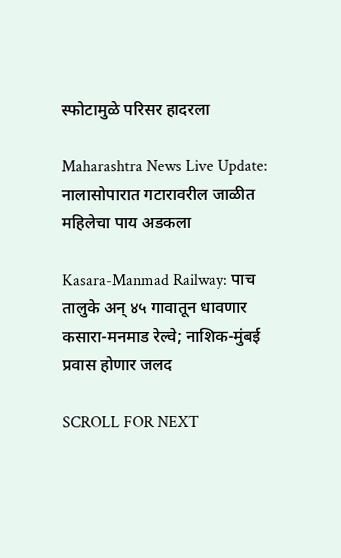स्फोटामुळे परिसर हादरला

Maharashtra News Live Update: नालासोपारात गटारावरील जाळीत महिलेचा पाय अडकला

Kasara-Manmad Railway: पाच तालुके अन् ४५ गावातून धावणार कसारा-मनमाड रेल्वे; नाशिक-मुंबई प्रवास होणार जलद

SCROLL FOR NEXT